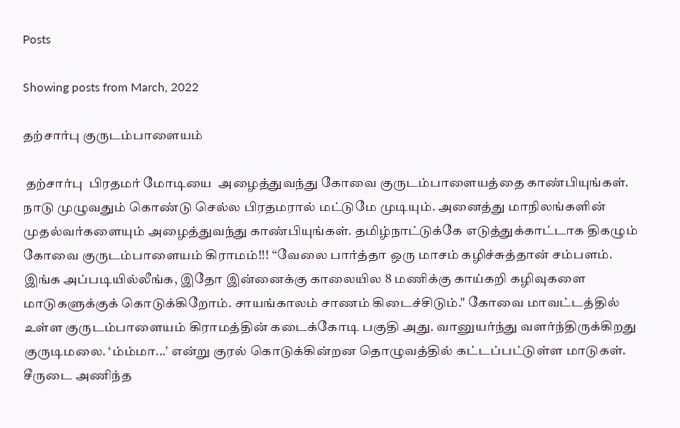Posts

Showing posts from March, 2022

தற்சார்பு குருடம்பாளையம்

 தற்சார்பு  பிரதமர் மோடியை  அழைத்துவந்து கோவை குருடம்பாளையத்தை காண்பியுங்கள். நாடு முழுவதும் கொண்டு செல்ல பிரதமரால் மட்டுமே முடியும். அனைத்து மாநிலங்களின் முதல்வர்களையும் அழைத்துவந்து காண்பியுங்கள். தமிழ்நாட்டுக்கே எடுத்துக்காட்டாக திகழும் கோவை குருடம்பாளையம் கிராமம்!!! “வேலை பார்த்தா ஒரு மாசம் கழிச்சுத்தான் சம்பளம். இங்க அப்படியில்லீங்க, இதோ இன்னைக்கு காலையில 8 மணிக்கு காய்கறி கழிவுகளை மாடுகளுக்குக் கொடுக்கிறோம். சாயங்காலம் சாணம் கிடைச்சிடும்." கோவை மாவட்டத்தில் உள்ள குருடம்பாளையம் கிராமத்தின் கடைக்கோடி பகுதி அது. வானுயர்ந்து வளர்ந்திருக்கிறது குருடிமலை. ‘ம்ம்மா...’ என்று குரல் கொடுக்கின்றன தொழுவத்தில் கட்டப்பட்டுள்ள மாடுகள். சீருடை அணிந்த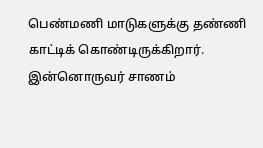பெண்மணி மாடுகளுக்கு தண்ணி காட்டிக் கொண்டிருக்கிறார். இன்னொருவர் சாணம்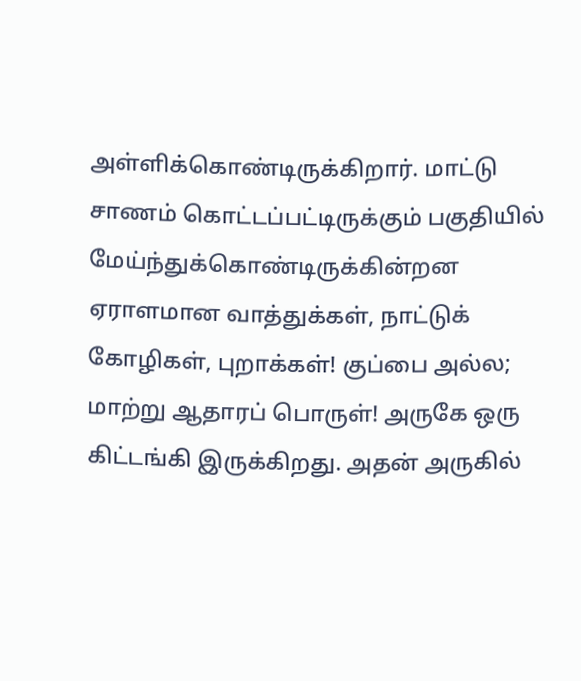அள்ளிக்கொண்டிருக்கிறார். மாட்டு சாணம் கொட்டப்பட்டிருக்கும் பகுதியில் மேய்ந்துக்கொண்டிருக்கின்றன ஏராளமான வாத்துக்கள், நாட்டுக் கோழிகள், புறாக்கள்! குப்பை அல்ல; மாற்று ஆதாரப் பொருள்! அருகே ஒரு கிட்டங்கி இருக்கிறது. அதன் அருகில்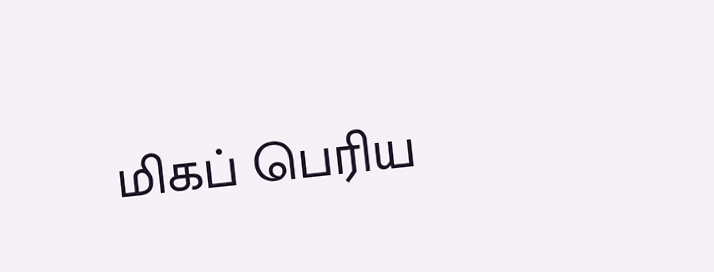மிகப் பெரிய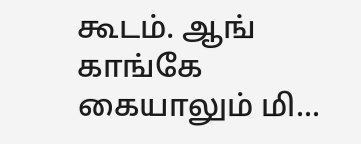கூடம். ஆங் காங்கே கையாலும் மி...